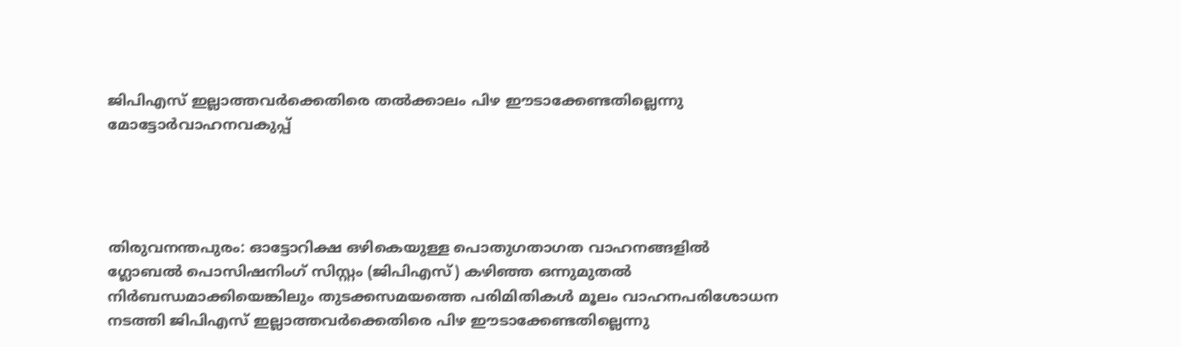ജിപിഎസ് ഇല്ലാത്തവർക്കെതിരെ തൽക്കാലം പിഴ ഈടാക്കേണ്ടതില്ലെന്നു മോട്ടോർവാഹനവകുപ്പ്




തിരുവനന്തപുരം: ഓട്ടോറിക്ഷ ഒഴികെയുള്ള പൊതുഗതാഗത വാഹനങ്ങളിൽ ഗ്ലോബൽ പൊസിഷനിംഗ് സിസ്റ്റം (ജിപിഎസ്) കഴിഞ്ഞ ഒന്നുമുതൽ നിർബന്ധമാക്കിയെങ്കിലും തുടക്കസമയത്തെ പരിമിതികൾ മൂലം വാഹനപരിശോധന നടത്തി ജിപിഎസ് ഇല്ലാത്തവർക്കെതിരെ പിഴ ഈടാക്കേണ്ടതില്ലെന്നു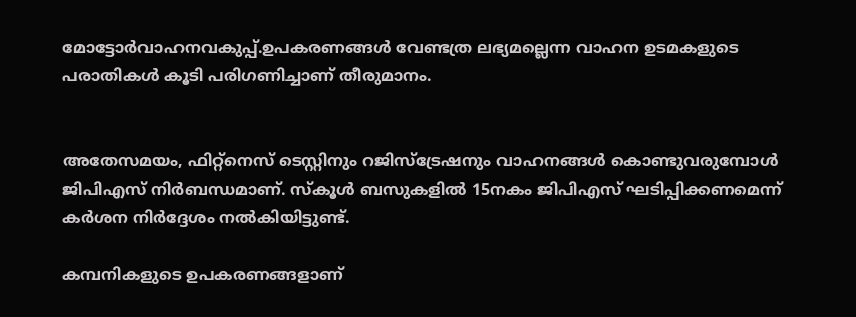മോട്ടോർവാഹനവകുപ്പ്.ഉപകരണങ്ങൾ വേണ്ടത്ര ലഭ്യമല്ലെന്ന വാഹന ഉടമകളുടെ പരാതികൾ കൂടി പരിഗണിച്ചാണ് തീരുമാനം.


അതേസമയം, ഫിറ്റ്നെസ് ടെസ്റ്റിനും റജിസ്ട്രേഷനും വാഹനങ്ങൾ കൊണ്ടുവരുമ്പോൾ ജിപിഎസ് നിർബന്ധമാണ്. സ്കൂൾ ബസുകളിൽ 15നകം ജിപിഎസ് ഘടിപ്പിക്കണമെന്ന് കർശന നിർദ്ദേശം നൽകിയിട്ടുണ്ട്.

കമ്പനികളുടെ ഉപകരണങ്ങളാണ്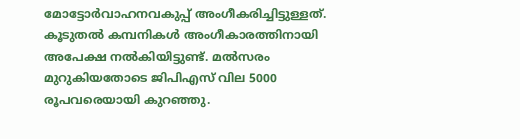മോട്ടോർവാഹനവകുപ്പ് അംഗീകരിച്ചിട്ടുള്ളത്. കൂടുതൽ കമ്പനികൾ അംഗീകാരത്തിനായി അപേക്ഷ നൽകിയിട്ടുണ്ട്. മൽസരം മുറുകിയതോടെ ജിപിഎസ് വില 5000 രൂപവരെയായി കുറഞ്ഞു.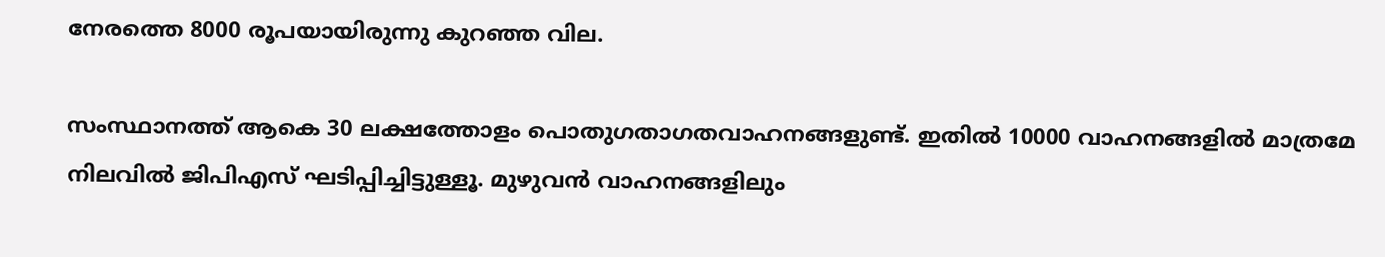നേരത്തെ 8000 രൂപയായിരുന്നു കുറഞ്ഞ വില.

സംസ്ഥാനത്ത് ആകെ 30 ലക്ഷത്തോളം പൊതുഗതാഗതവാഹനങ്ങളുണ്ട്. ഇതിൽ 10000 വാഹനങ്ങളിൽ മാത്രമേ നിലവിൽ ജിപിഎസ് ഘടിപ്പിച്ചിട്ടുള്ളൂ. മുഴുവൻ വാഹനങ്ങളിലും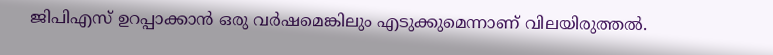ജിപിഎസ് ഉറപ്പാക്കാൻ ഒരു വർഷമെങ്കിലും എടുക്കുമെന്നാണ് വിലയിരുത്തൽ.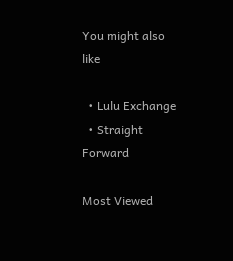You might also like

  • Lulu Exchange
  • Straight Forward

Most Viewed